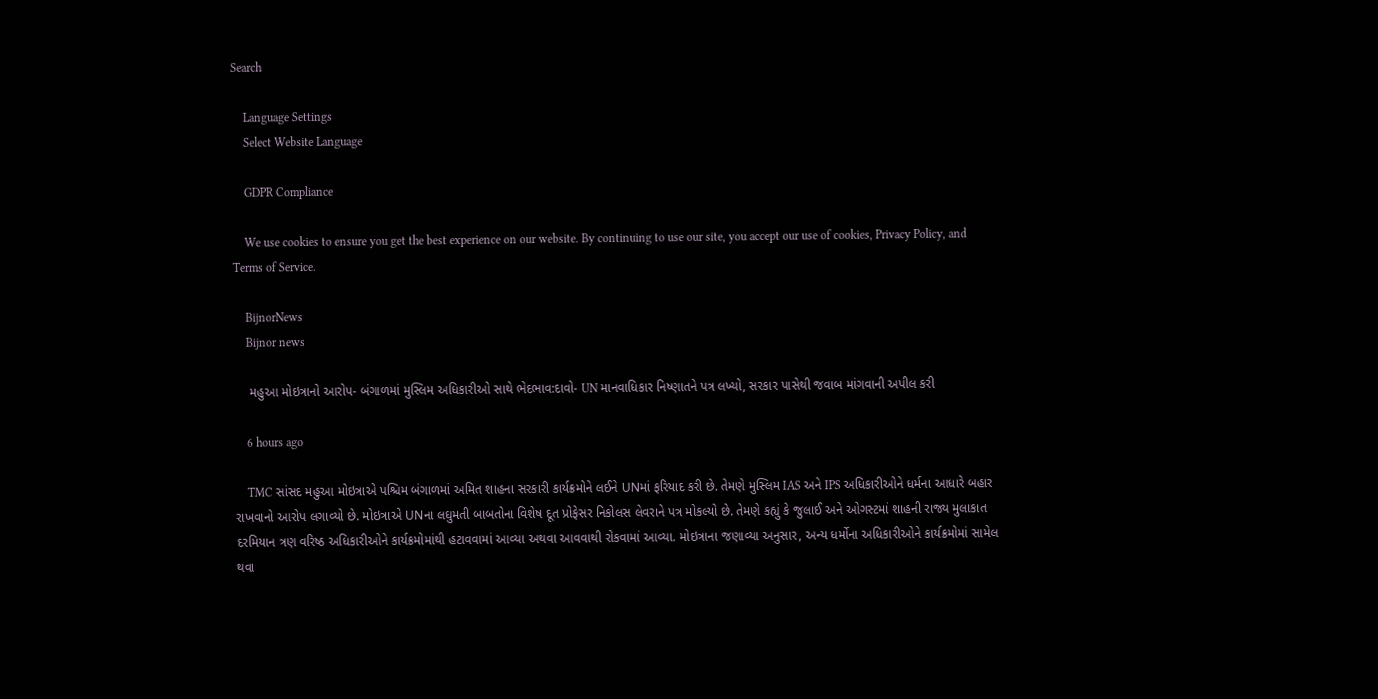Search

    Language Settings
    Select Website Language

    GDPR Compliance

    We use cookies to ensure you get the best experience on our website. By continuing to use our site, you accept our use of cookies, Privacy Policy, and Terms of Service.

    BijnorNews
    Bijnor news

    મહુઆ મોઇત્રાનો આરોપ- બંગાળમાં મુસ્લિમ અધિકારીઓ સાથે ભેદભાવ:દાવો- UN માનવાધિકાર નિષ્ણાતને પત્ર લખ્યો, સરકાર પાસેથી જવાબ માંગવાની અપીલ કરી

    6 hours ago

    TMC સાંસદ મહુઆ મોઇત્રાએ પશ્ચિમ બંગાળમાં અમિત શાહના સરકારી કાર્યક્રમોને લઈને UNમાં ફરિયાદ કરી છે. તેમણે મુસ્લિમ IAS અને IPS અધિકારીઓને ધર્મના આધારે બહાર રાખવાનો આરોપ લગાવ્યો છે. મોઇત્રાએ UNના લઘુમતી બાબતોના વિશેષ દૂત પ્રોફેસર નિકોલસ લેવરાને પત્ર મોકલ્યો છે. તેમણે કહ્યું કે જુલાઈ અને ઓગસ્ટમાં શાહની રાજ્ય મુલાકાત દરમિયાન ત્રણ વરિષ્ઠ અધિકારીઓને કાર્યક્રમોમાંથી હટાવવામાં આવ્યા અથવા આવવાથી રોકવામાં આવ્યા. મોઇત્રાના જણાવ્યા અનુસાર, અન્ય ધર્મોના અધિકારીઓને કાર્યક્રમોમાં સામેલ થવા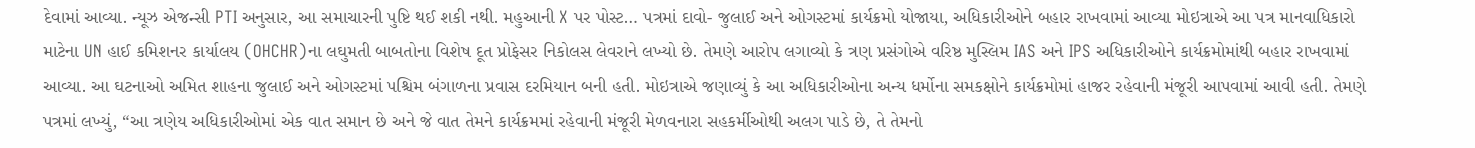દેવામાં આવ્યા. ન્યૂઝ એજન્સી PTI અનુસાર, આ સમાચારની પુષ્ટિ થઈ શકી નથી. મહુઆની X પર પોસ્ટ… પત્રમાં દાવો- જુલાઈ અને ઓગસ્ટમાં કાર્યક્રમો યોજાયા, અધિકારીઓને બહાર રાખવામાં આવ્યા મોઇત્રાએ આ પત્ર માનવાધિકારો માટેના UN હાઈ કમિશનર કાર્યાલય (OHCHR)ના લઘુમતી બાબતોના વિશેષ દૂત પ્રોફેસર નિકોલસ લેવરાને લખ્યો છે. તેમણે આરોપ લગાવ્યો કે ત્રણ પ્રસંગોએ વરિષ્ઠ મુસ્લિમ IAS અને IPS અધિકારીઓને કાર્યક્રમોમાંથી બહાર રાખવામાં આવ્યા. આ ઘટનાઓ અમિત શાહના જુલાઈ અને ઓગસ્ટમાં પશ્ચિમ બંગાળના પ્રવાસ દરમિયાન બની હતી. મોઇત્રાએ જણાવ્યું કે આ અધિકારીઓના અન્ય ધર્મોના સમકક્ષોને કાર્યક્રમોમાં હાજર રહેવાની મંજૂરી આપવામાં આવી હતી. તેમણે પત્રમાં લખ્યું, “આ ત્રણેય અધિકારીઓમાં એક વાત સમાન છે અને જે વાત તેમને કાર્યક્રમમાં રહેવાની મંજૂરી મેળવનારા સહકર્મીઓથી અલગ પાડે છે, તે તેમનો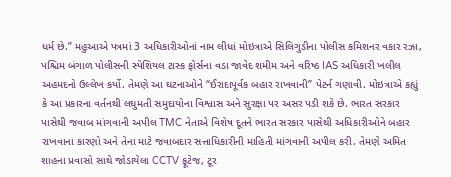ધર્મ છે.” મહુઆએ પત્રમાં 3 અધિકારીઓનાં નામ લીધાં મોઇત્રાએ સિલિગુડીના પોલીસ કમિશનર વકાર રઝા, પશ્ચિમ બંગાળ પોલીસની સ્પેશિયલ ટાસ્ક ફોર્સના વડા જાવેદ શમીમ અને વરિષ્ઠ IAS અધિકારી ખલીલ અહમદનો ઉલ્લેખ કર્યો. તેમણે આ ઘટનાઓને “ઈરાદાપૂર્વક બહાર રાખવાની” પેટર્ન ગણાવી. મોઇત્રાએ કહ્યું કે આ પ્રકારના વર્તનથી લઘુમતી સમુદાયોના વિશ્વાસ અને સુરક્ષા પર અસર પડી શકે છે. ભારત સરકાર પાસેથી જવાબ માંગવાની અપીલ TMC નેતાએ વિશેષ દૂતને ભારત સરકાર પાસેથી અધિકારીઓને બહાર રાખવાના કારણો અને તેના માટે જવાબદાર સત્તાધિકારીની માહિતી માંગવાની અપીલ કરી. તેમણે અમિત શાહના પ્રવાસો સાથે જોડાયેલા CCTV ફૂટેજ, ટૂર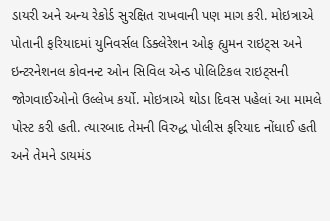ડાયરી અને અન્ય રેકોર્ડ સુરક્ષિત રાખવાની પણ માગ કરી. મોઇત્રાએ પોતાની ફરિયાદમાં યુનિવર્સલ ડિક્લેરેશન ઓફ હ્યુમન રાઇટ્સ અને ઇન્ટરનેશનલ કોવનન્ટ ઓન સિવિલ એન્ડ પોલિટિકલ રાઇટ્સની જોગવાઈઓનો ઉલ્લેખ કર્યો. મોઇત્રાએ થોડા દિવસ પહેલાં આ મામલે પોસ્ટ કરી હતી. ત્યારબાદ તેમની વિરુદ્ધ પોલીસ ફરિયાદ નોંધાઈ હતી અને તેમને ડાયમંડ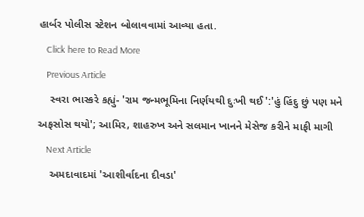હાર્બર પોલીસ સ્ટેશન બોલાવવામાં આવ્યા હતા.
    Click here to Read More
    Previous Article
    સ્વરા ભાસ્કરે કહ્યું- 'રામ જન્મભૂમિના નિર્ણયથી દુઃખી થઈ':'હું હિંદુ છું પણ મને અફસોસ થયો'; આમિર, શાહરુખ અને સલમાન ખાનને મેસેજ કરીને માફી માગી
    Next Article
    અમદાવાદમાં 'આશીર્વાદના દીવડા'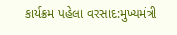કાર્યક્રમ પહેલા વરસાદ:મુખ્યમંત્રી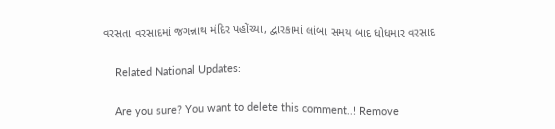વરસતા વરસાદમાં જગન્નાથ મંદિર પહોંચ્યા, દ્વારકામાં લાંબા સમય બાદ ધોધમાર વરસાદ

    Related National Updates:

    Are you sure? You want to delete this comment..! Remove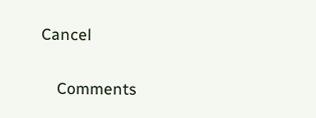Cancel

    Comments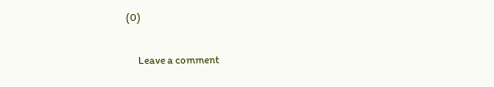(0)

      Leave a comment